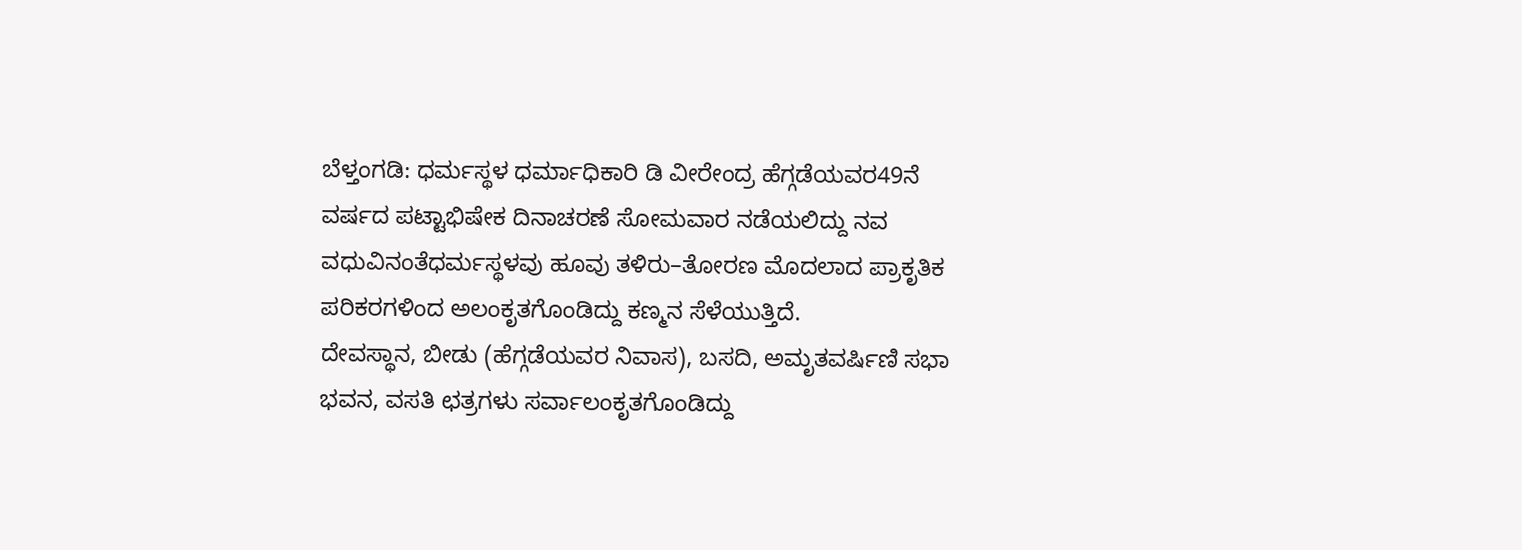ಬೆಳ್ತಂಗಡಿ: ಧರ್ಮಸ್ಥಳ ಧರ್ಮಾಧಿಕಾರಿ ಡಿ ವೀರೇಂದ್ರ ಹೆಗ್ಗಡೆಯವರ49ನೆ ವರ್ಷದ ಪಟ್ಟಾಭಿಷೇಕ ದಿನಾಚರಣೆ ಸೋಮವಾರ ನಡೆಯಲಿದ್ದು ನವ ವಧುವಿನಂತೆಧರ್ಮಸ್ಥಳವು ಹೂವು ತಳಿರು–ತೋರಣ ಮೊದಲಾದ ಪ್ರಾಕೃತಿಕ ಪರಿಕರಗಳಿಂದ ಅಲಂಕೃತಗೊಂಡಿದ್ದು ಕಣ್ಮನ ಸೆಳೆಯುತ್ತಿದೆ.
ದೇವಸ್ಥಾನ, ಬೀಡು (ಹೆಗ್ಗಡೆಯವರ ನಿವಾಸ), ಬಸದಿ, ಅಮೃತವರ್ಷಿಣಿ ಸಭಾ ಭವನ, ವಸತಿ ಛತ್ರಗಳು ಸರ್ವಾಲಂಕೃತಗೊಂಡಿದ್ದು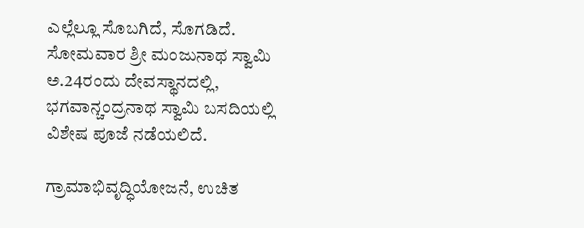ಎಲ್ಲೆಲ್ಲೂ ಸೊಬಗಿದೆ, ಸೊಗಡಿದೆ. ಸೋಮವಾರ ಶ್ರೀ ಮಂಜುನಾಥ ಸ್ವಾಮಿ ಅ.24ರಂದು ದೇವಸ್ಥಾನದಲ್ಲಿ, ಭಗವಾನ್ಚಂದ್ರನಾಥ ಸ್ವಾಮಿ ಬಸದಿಯಲ್ಲಿ ವಿಶೇಷ ಪೂಜೆ ನಡೆಯಲಿದೆ.

ಗ್ರಾಮಾಭಿವೃದ್ಧಿಯೋಜನೆ, ಉಚಿತ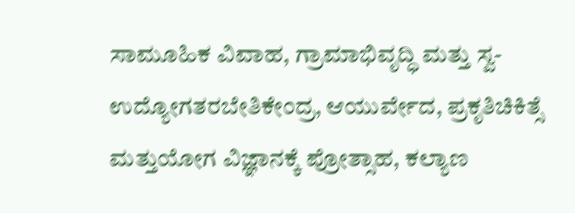ಸಾಮೂಹಿಕ ವಿವಾಹ, ಗ್ರಾಮಾಭಿವೃದ್ಧಿ ಮತ್ತು ಸ್ವ-ಉದ್ಯೋಗತರಬೇತಿಕೇಂದ್ರ, ಆಯುರ್ವೇದ, ಪ್ರಕೃತಿಚಿಕಿತ್ಸೆ ಮತ್ತುಯೋಗ ವಿಜ್ಞಾನಕ್ಕೆ ಪ್ರೋತ್ಸಾಹ, ಕಲ್ಯಾಣ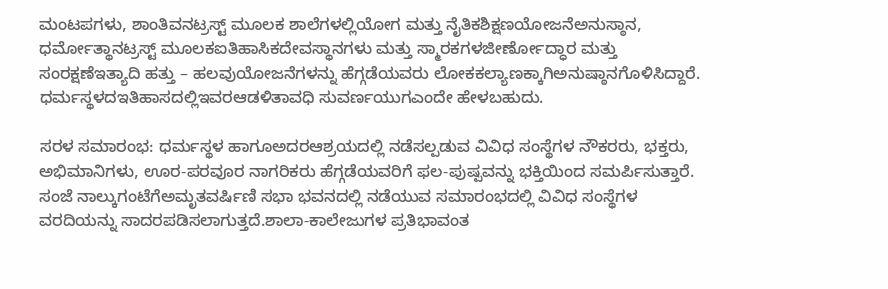ಮಂಟಪಗಳು, ಶಾಂತಿವನಟ್ರಸ್ಟ್ ಮೂಲಕ ಶಾಲೆಗಳಲ್ಲಿಯೋಗ ಮತ್ತು ನೈತಿಕಶಿಕ್ಷಣಯೋಜನೆಅನುಸ್ಠಾನ, ಧರ್ಮೋತ್ಥಾನಟ್ರಸ್ಟ್ ಮೂಲಕಐತಿಹಾಸಿಕದೇವಸ್ಥಾನಗಳು ಮತ್ತು ಸ್ಮಾರಕಗಳಜೀರ್ಣೋದ್ಧಾರ ಮತ್ತು ಸಂರಕ್ಷಣೆಇತ್ಯಾದಿ ಹತ್ತು – ಹಲವುಯೋಜನೆಗಳನ್ನು ಹೆಗ್ಗಡೆಯವರು ಲೋಕಕಲ್ಯಾಣಕ್ಕಾಗಿಅನುಷ್ಠಾನಗೊಳಿಸಿದ್ದಾರೆ. ಧರ್ಮಸ್ಥಳದಇತಿಹಾಸದಲ್ಲಿಇವರಆಡಳಿತಾವಧಿ ಸುವರ್ಣಯುಗಎಂದೇ ಹೇಳಬಹುದು.

ಸರಳ ಸಮಾರಂಭ: ಧರ್ಮಸ್ಥಳ ಹಾಗೂಅದರಆಶ್ರಯದಲ್ಲಿ ನಡೆಸಲ್ಪಡುವ ವಿವಿಧ ಸಂಸ್ಥೆಗಳ ನೌಕರರು, ಭಕ್ತರು, ಅಭಿಮಾನಿಗಳು, ಊರ-ಪರವೂರ ನಾಗರಿಕರು ಹೆಗ್ಗಡೆಯವರಿಗೆ ಫಲ-ಪುಷ್ಪವನ್ನು ಭಕ್ತಿಯಿಂದ ಸಮರ್ಪಿಸುತ್ತಾರೆ. ಸಂಜೆ ನಾಲ್ಕುಗಂಟೆಗೆಅಮೃತವರ್ಷಿಣಿ ಸಭಾ ಭವನದಲ್ಲಿ ನಡೆಯುವ ಸಮಾರಂಭದಲ್ಲಿ ವಿವಿಧ ಸಂಸ್ಥೆಗಳ ವರದಿಯನ್ನು ಸಾದರಪಡಿಸಲಾಗುತ್ತದೆ.ಶಾಲಾ-ಕಾಲೇಜುಗಳ ಪ್ರತಿಭಾವಂತ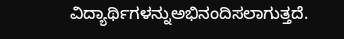ವಿದ್ಯಾರ್ಥಿಗಳನ್ನುಅಭಿನಂದಿಸಲಾಗುತ್ತದೆ.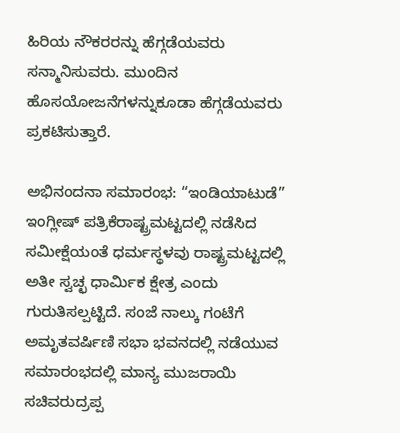ಹಿರಿಯ ನೌಕರರನ್ನು ಹೆಗ್ಗಡೆಯವರು ಸನ್ಮಾನಿಸುವರು. ಮುಂದಿನ ಹೊಸಯೋಜನೆಗಳನ್ನುಕೂಡಾ ಹೆಗ್ಗಡೆಯವರು ಪ್ರಕಟಿಸುತ್ತಾರೆ.

ಅಭಿನಂದನಾ ಸಮಾರಂಭ: “ಇಂಡಿಯಾಟುಡೆ” ಇಂಗ್ಲೀಷ್ ಪತ್ರಿಕೆರಾಷ್ಟ್ರಮಟ್ಟದಲ್ಲಿ ನಡೆಸಿದ ಸಮೀಕ್ಷೆಯಂತೆ ಧರ್ಮಸ್ಥಳವು ರಾಷ್ಟ್ರಮಟ್ಟದಲ್ಲಿ ಅತೀ ಸ್ವಚ್ಛ ಧಾರ್ಮಿಕ ಕ್ಷೇತ್ರ ಎಂದು ಗುರುತಿಸಲ್ಪಟ್ಟಿದೆ. ಸಂಜೆ ನಾಲ್ಕು ಗಂಟೆಗೆ ಅಮೃತವರ್ಷಿಣಿ ಸಭಾ ಭವನದಲ್ಲಿ ನಡೆಯುವ ಸಮಾರಂಭದಲ್ಲಿ ಮಾನ್ಯ ಮುಜರಾಯಿ ಸಚಿವರುದ್ರಪ್ಪ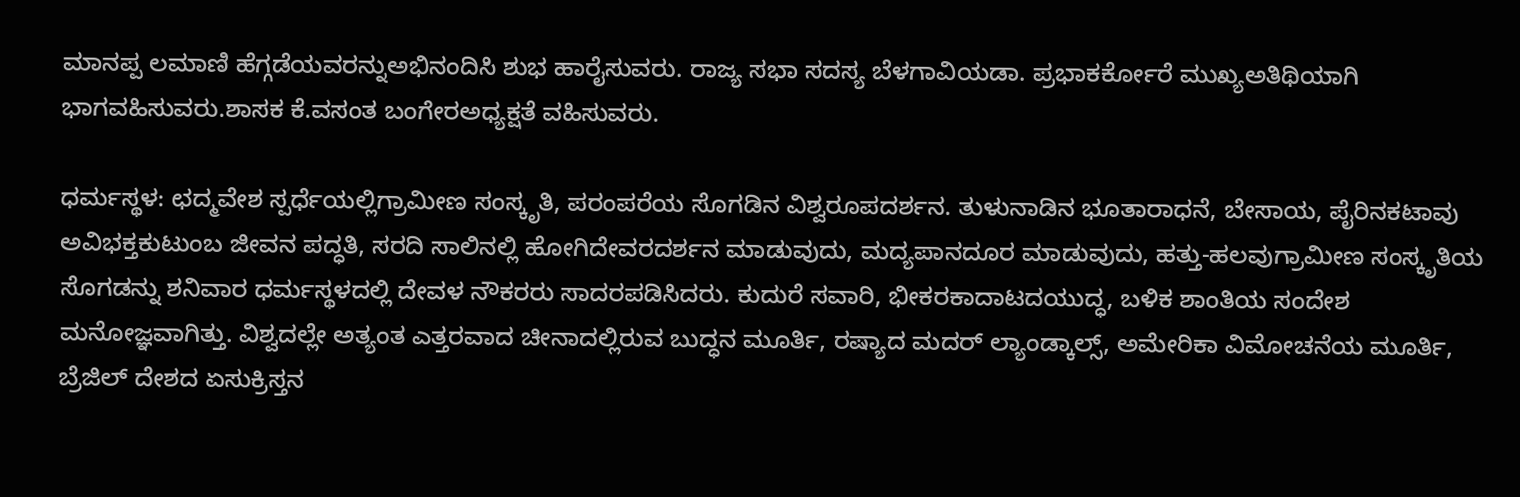ಮಾನಪ್ಪ ಲಮಾಣಿ ಹೆಗ್ಗಡೆಯವರನ್ನುಅಭಿನಂದಿಸಿ ಶುಭ ಹಾರೈಸುವರು. ರಾಜ್ಯ ಸಭಾ ಸದಸ್ಯ ಬೆಳಗಾವಿಯಡಾ. ಪ್ರಭಾಕರ್ಕೋರೆ ಮುಖ್ಯಅತಿಥಿಯಾಗಿ ಭಾಗವಹಿಸುವರು.ಶಾಸಕ ಕೆ.ವಸಂತ ಬಂಗೇರಅಧ್ಯಕ್ಷತೆ ವಹಿಸುವರು.

ಧರ್ಮಸ್ಥಳ: ಛದ್ಮವೇಶ ಸ್ಪರ್ಧೆಯಲ್ಲಿಗ್ರಾಮೀಣ ಸಂಸ್ಕೃತಿ, ಪರಂಪರೆಯ ಸೊಗಡಿನ ವಿಶ್ವರೂಪದರ್ಶನ. ತುಳುನಾಡಿನ ಭೂತಾರಾಧನೆ, ಬೇಸಾಯ, ಪೈರಿನಕಟಾವು ಅವಿಭಕ್ತಕುಟುಂಬ ಜೀವನ ಪದ್ಧತಿ, ಸರದಿ ಸಾಲಿನಲ್ಲಿ ಹೋಗಿದೇವರದರ್ಶನ ಮಾಡುವುದು, ಮದ್ಯಪಾನದೂರ ಮಾಡುವುದು, ಹತ್ತು-ಹಲವುಗ್ರಾಮೀಣ ಸಂಸ್ಕೃತಿಯ ಸೊಗಡನ್ನು ಶನಿವಾರ ಧರ್ಮಸ್ಥಳದಲ್ಲಿ ದೇವಳ ನೌಕರರು ಸಾದರಪಡಿಸಿದರು. ಕುದುರೆ ಸವಾರಿ, ಭೀಕರಕಾದಾಟದಯುದ್ಧ, ಬಳಿಕ ಶಾಂತಿಯ ಸಂದೇಶ ಮನೋಜ್ಞವಾಗಿತ್ತು. ವಿಶ್ವದಲ್ಲೇ ಅತ್ಯಂತ ಎತ್ತರವಾದ ಚೀನಾದಲ್ಲಿರುವ ಬುದ್ಧನ ಮೂರ್ತಿ, ರಷ್ಯಾದ ಮದರ್ ಲ್ಯಾಂಡ್ಕಾಲ್ಸ್, ಅಮೇರಿಕಾ ವಿಮೋಚನೆಯ ಮೂರ್ತಿ, ಬ್ರೆಜಿಲ್ ದೇಶದ ಏಸುಕ್ರಿಸ್ತನ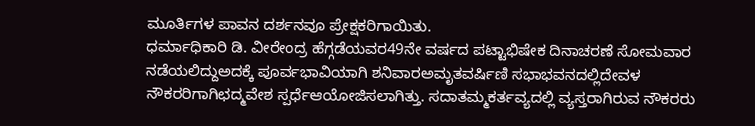ಮೂರ್ತಿಗಳ ಪಾವನ ದರ್ಶನವೂ ಪ್ರೇಕ್ಷಕರಿಗಾಯಿತು.
ಧರ್ಮಾಧಿಕಾರಿ ಡಿ. ವೀರೇಂದ್ರ ಹೆಗ್ಗಡೆಯವರ49ನೇ ವರ್ಷದ ಪಟ್ಟಾಭಿಷೇಕ ದಿನಾಚರಣೆ ಸೋಮವಾರ ನಡೆಯಲಿದ್ದುಅದಕ್ಕೆ ಪೂರ್ವಭಾವಿಯಾಗಿ ಶನಿವಾರಅಮೃತವರ್ಷಿಣಿ ಸಭಾಭವನದಲ್ಲಿದೇವಳ ನೌಕರರಿಗಾಗಿಛದ್ಮವೇಶ ಸ್ಪರ್ಧೆಆಯೋಜಿಸಲಾಗಿತ್ತು. ಸದಾತಮ್ಮಕರ್ತವ್ಯದಲ್ಲಿ ವ್ಯಸ್ತರಾಗಿರುವ ನೌಕರರು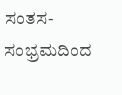ಸಂತಸ-ಸಂಭ್ರಮದಿಂದ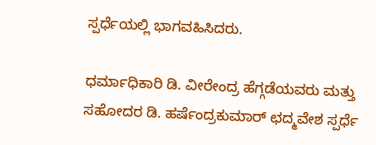ಸ್ಪರ್ಧೆಯಲ್ಲಿ ಭಾಗವಹಿಸಿದರು.

ಧರ್ಮಾಧಿಕಾರಿ ಡಿ. ವೀರೇಂದ್ರ ಹೆಗ್ಗಡೆಯವರು ಮತ್ತು ಸಹೋದರ ಡಿ. ಹರ್ಷೆಂದ್ರಕುಮಾರ್ ಛದ್ಮವೇಶ ಸ್ಪರ್ಧೆ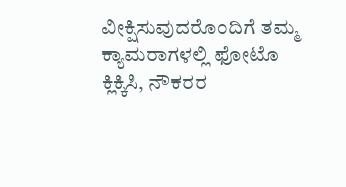ವೀಕ್ಷಿಸುವುದರೊಂದಿಗೆ ತಮ್ಮ ಕ್ಯಾಮರಾಗಳಲ್ಲಿ ಫೋಟೊ ಕ್ಲಿಕ್ಕಿಸಿ, ನೌಕರರ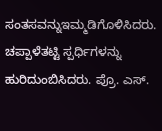ಸಂತಸವನ್ನುಇಮ್ಮಡಿಗೊಳಿಸಿದರು. ಚಪ್ಪಾಳೆತಟ್ಟಿ ಸ್ಪರ್ಧಿಗಳನ್ನು ಹುರಿದುಂಬಿಸಿದರು. ಪ್ರೊ. ಎಸ್.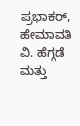ಪ್ರಭಾಕರ್, ಹೇಮಾವತಿ ವಿ. ಹೆಗ್ಗಡೆ ಮತ್ತು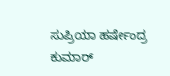ಸುಪ್ರಿಯಾ ಹರ್ಷೇಂದ್ರ ಕುಮಾರ್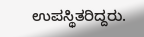ಉಪಸ್ಥಿತರಿದ್ದರು.